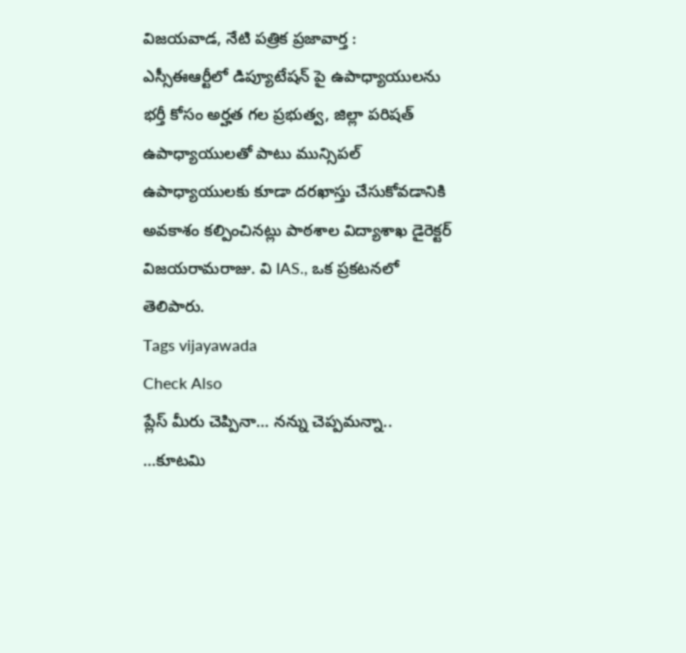విజయవాడ, నేటి పత్రిక ప్రజావార్త :
ఎస్సీఈఆర్టీలో డిప్యూటేషన్ పై ఉపాధ్యాయులను భర్తీ కోసం అర్హత గల ప్రభుత్వ, జిల్లా పరిషత్ ఉపాధ్యాయులతో పాటు మున్సిపల్ ఉపాధ్యాయులకు కూడా దరఖాస్తు చేసుకోవడానికి అవకాశం కల్పించినట్లు పాఠశాల విద్యాశాఖ డైరెక్టర్ విజయరామరాజు. వి IAS., ఒక ప్రకటనలో తెలిపారు.
Tags vijayawada
Check Also
ప్లేస్ మీరు చెప్పినా… నన్ను చెప్పమన్నా.. …కూటమి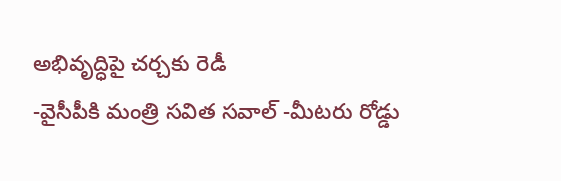అభివృద్ధిపై చర్చకు రెడీ
-వైసీపీకి మంత్రి సవిత సవాల్ -మీటరు రోడ్డు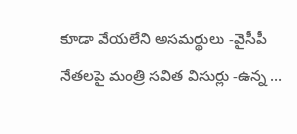కూడా వేయలేని అసమర్థులు -వైసీపీ నేతలపై మంత్రి సవిత విసుర్లు -ఉన్న …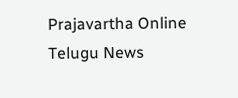Prajavartha Online Telugu News